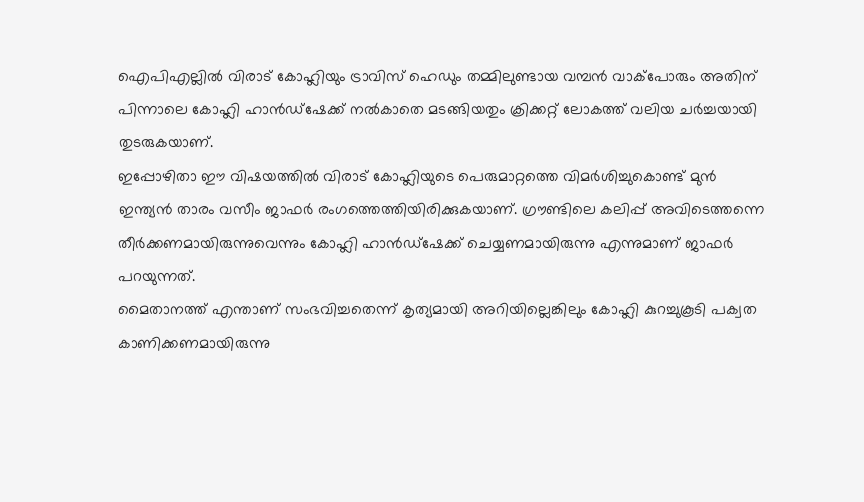ഐപിഎല്ലിൽ വിരാട് കോഹ്ലിയും ട്രാവിസ് ഹെഡും തമ്മിലുണ്ടായ വമ്പൻ വാക്പോരും അതിന് പിന്നാലെ കോഹ്ലി ഹാൻഡ്ഷേക്ക് നൽകാതെ മടങ്ങിയതും ക്രിക്കറ്റ് ലോകത്ത് വലിയ ചർച്ചയായി തുടരുകയാണ്.
ഇപ്പോഴിതാ ഈ വിഷയത്തിൽ വിരാട് കോഹ്ലിയുടെ പെരുമാറ്റത്തെ വിമർശിച്ചുകൊണ്ട് മുൻ ഇന്ത്യൻ താരം വസീം ജാഫർ രംഗത്തെത്തിയിരിക്കുകയാണ്. ഗ്രൗണ്ടിലെ കലിപ്പ് അവിടെത്തന്നെ തീർക്കണമായിരുന്നുവെന്നും കോഹ്ലി ഹാൻഡ്ഷേക്ക് ചെയ്യണമായിരുന്നു എന്നുമാണ് ജാഫർ പറയുന്നത്.
മൈതാനത്ത് എന്താണ് സംഭവിച്ചതെന്ന് കൃത്യമായി അറിയില്ലെങ്കിലും കോഹ്ലി കുറച്ചുകൂടി പക്വത കാണിക്കണമായിരുന്നു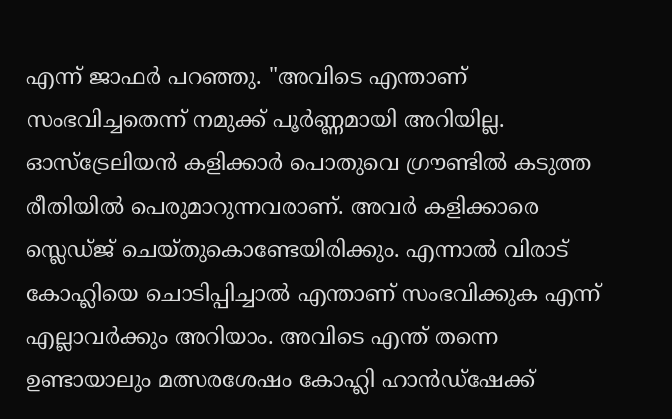എന്ന് ജാഫർ പറഞ്ഞു. "അവിടെ എന്താണ് സംഭവിച്ചതെന്ന് നമുക്ക് പൂർണ്ണമായി അറിയില്ല. ഓസ്ട്രേലിയൻ കളിക്കാർ പൊതുവെ ഗ്രൗണ്ടിൽ കടുത്ത രീതിയിൽ പെരുമാറുന്നവരാണ്. അവർ കളിക്കാരെ സ്ലെഡ്ജ് ചെയ്തുകൊണ്ടേയിരിക്കും. എന്നാൽ വിരാട് കോഹ്ലിയെ ചൊടിപ്പിച്ചാൽ എന്താണ് സംഭവിക്കുക എന്ന് എല്ലാവർക്കും അറിയാം. അവിടെ എന്ത് തന്നെ ഉണ്ടായാലും മത്സരശേഷം കോഹ്ലി ഹാൻഡ്ഷേക്ക്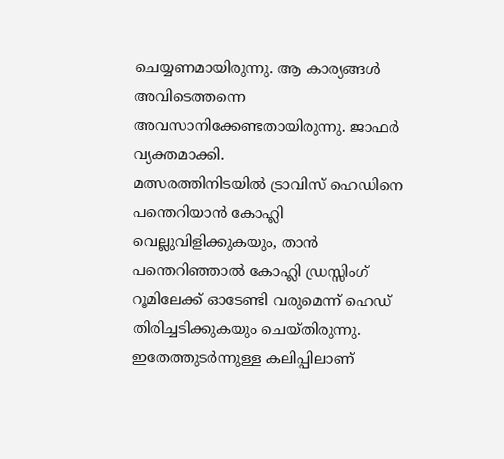ചെയ്യണമായിരുന്നു. ആ കാര്യങ്ങൾ അവിടെത്തന്നെ അവസാനിക്കേണ്ടതായിരുന്നു. ജാഫർ വ്യക്തമാക്കി.
മത്സരത്തിനിടയിൽ ട്രാവിസ് ഹെഡിനെ പന്തെറിയാൻ കോഹ്ലി വെല്ലുവിളിക്കുകയും, താൻ പന്തെറിഞ്ഞാൽ കോഹ്ലി ഡ്രസ്സിംഗ് റൂമിലേക്ക് ഓടേണ്ടി വരുമെന്ന് ഹെഡ് തിരിച്ചടിക്കുകയും ചെയ്തിരുന്നു. ഇതേത്തുടർന്നുള്ള കലിപ്പിലാണ്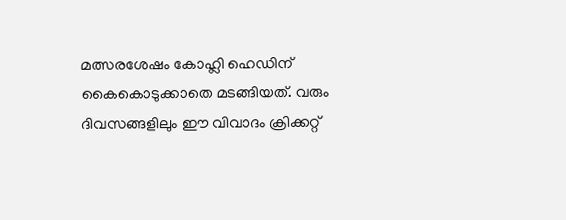മത്സരശേഷം കോഹ്ലി ഹെഡിന് കൈകൊടുക്കാതെ മടങ്ങിയത്. വരും ദിവസങ്ങളിലും ഈ വിവാദം ക്രിക്കറ്റ്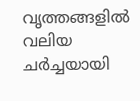വൃത്തങ്ങളിൽ വലിയ ചർച്ചയായി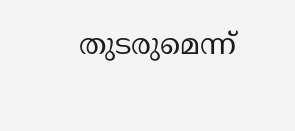തുടരുമെന്ന്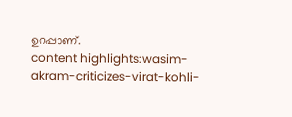ഉറപ്പാണ്.
content highlights:wasim-akram-criticizes-virat-kohli-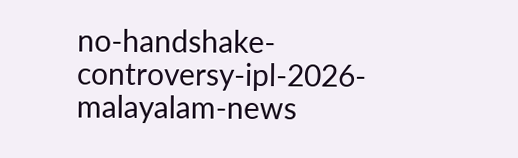no-handshake-controversy-ipl-2026-malayalam-news